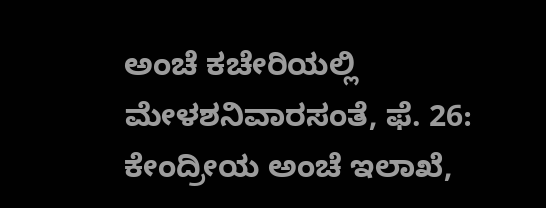ಅಂಚೆ ಕಚೇರಿಯಲ್ಲಿ ಮೇಳಶನಿವಾರಸಂತೆ, ಫೆ. 26: ಕೇಂದ್ರೀಯ ಅಂಚೆ ಇಲಾಖೆ,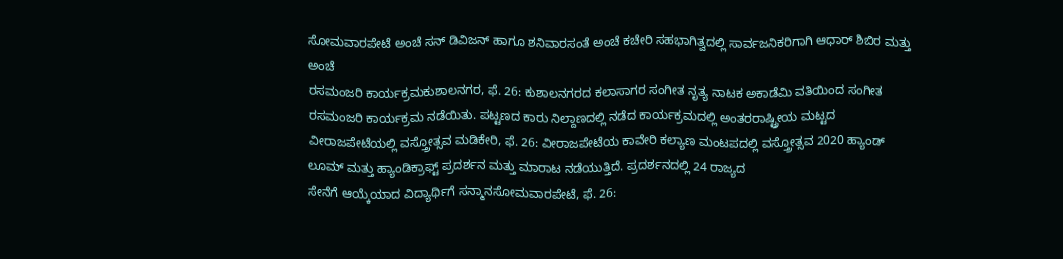ಸೋಮವಾರಪೇಟೆ ಅಂಚೆ ಸನ್ ಡಿವಿಜನ್ ಹಾಗೂ ಶನಿವಾರಸಂತೆ ಅಂಚೆ ಕಚೇರಿ ಸಹಭಾಗಿತ್ವದಲ್ಲಿ ಸಾರ್ವಜನಿಕರಿಗಾಗಿ ಆಧಾರ್ ಶಿಬಿರ ಮತ್ತು ಅಂಚೆ
ರಸಮಂಜರಿ ಕಾರ್ಯಕ್ರಮಕುಶಾಲನಗರ, ಫೆ. 26: ಕುಶಾಲನಗರದ ಕಲಾಸಾಗರ ಸಂಗೀತ ನೃತ್ಯ ನಾಟಕ ಅಕಾಡೆಮಿ ವತಿಯಿಂದ ಸಂಗೀತ ರಸಮಂಜರಿ ಕಾರ್ಯಕ್ರಮ ನಡೆಯಿತು. ಪಟ್ಟಣದ ಕಾರು ನಿಲ್ದಾಣದಲ್ಲಿ ನಡೆದ ಕಾರ್ಯಕ್ರಮದಲ್ಲಿ ಅಂತರರಾಷ್ಟ್ರೀಯ ಮಟ್ಟದ
ವೀರಾಜಪೇಟೆಯಲ್ಲಿ ವಸ್ತ್ರೋತ್ಸವ ಮಡಿಕೇರಿ, ಫೆ. 26: ವೀರಾಜಪೇಟೆಯ ಕಾವೇರಿ ಕಲ್ಯಾಣ ಮಂಟಪದಲ್ಲಿ ವಸ್ತ್ರೋತ್ಸವ 2020 ಹ್ಯಾಂಡ್ ಲೂಮ್ ಮತ್ತು ಹ್ಯಾಂಡಿಕ್ರಾಫ್ಟ್ ಪ್ರದರ್ಶನ ಮತ್ತು ಮಾರಾಟ ನಡೆಯುತ್ತಿದೆ. ಪ್ರದರ್ಶನದಲ್ಲಿ 24 ರಾಜ್ಯದ
ಸೇನೆಗೆ ಆಯ್ಕೆಯಾದ ವಿದ್ಯಾರ್ಥಿಗೆ ಸನ್ಮಾನಸೋಮವಾರಪೇಟೆ, ಫೆ. 26: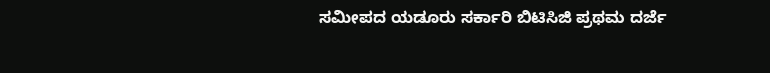ಸಮೀಪದ ಯಡೂರು ಸರ್ಕಾರಿ ಬಿಟಿಸಿಜಿ ಪ್ರಥಮ ದರ್ಜೆ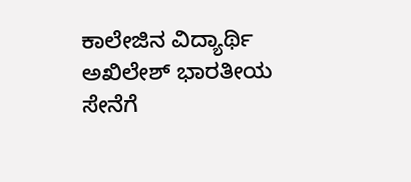ಕಾಲೇಜಿನ ವಿದ್ಯಾರ್ಥಿ ಅಖಿಲೇಶ್ ಭಾರತೀಯ ಸೇನೆಗೆ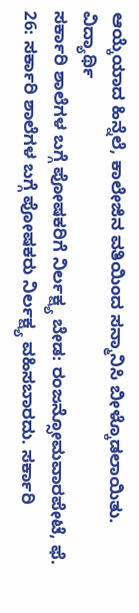ಆಯ್ಕೆಯಾದ ಹಿನ್ನೆಲೆ, ಕಾಲೇಜಿನ ವತಿಯಿಂದ ಸನ್ಮಾನಿಸಿ ಬೀಳ್ಕೊಡಲಾಯಿತು. ವಿದ್ಯಾರ್ಥಿ
ಸರ್ಕಾರಿ ಶಾಲೆಗಳ ಬಗ್ಗೆ ಪೋಷಕರಿಗೆ ನಿರ್ಲಕ್ಷ್ಯ ಬೇಡ: ರಂಜನ್ಸೋಮವಾರಪೇಟೆ, ಫೆ. 26: ಸರ್ಕಾರಿ ಶಾಲೆಗಳ ಬಗ್ಗೆ ಪೋಷಕರು ನಿರ್ಲಕ್ಷ್ಯ ವಹಿಸಬಾರದು. ಸರ್ಕಾರಿ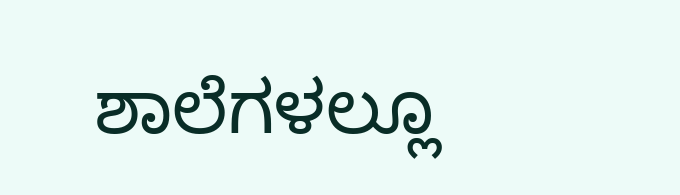ಶಾಲೆಗಳಲ್ಲೂ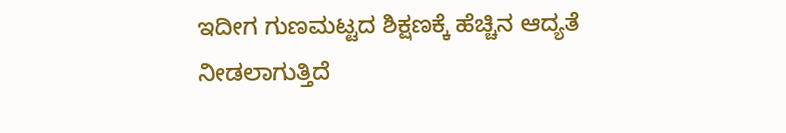ಇದೀಗ ಗುಣಮಟ್ಟದ ಶಿಕ್ಷಣಕ್ಕೆ ಹೆಚ್ಚಿನ ಆದ್ಯತೆ ನೀಡಲಾಗುತ್ತಿದೆ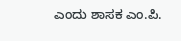ಎಂದು ಶಾಸಕ ಎಂ.ಪಿ.